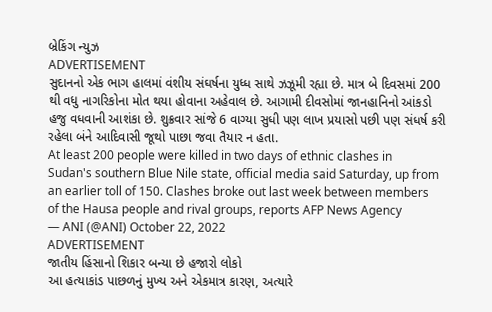બ્રેકિંગ ન્યુઝ
ADVERTISEMENT
સુદાનનો એક ભાગ હાલમાં વંશીય સંઘર્ષના યુધ્ધ સાથે ઝઝૂમી રહ્યા છે. માત્ર બે દિવસમાં 200 થી વધુ નાગરિકોના મોત થયા હોવાના અહેવાલ છે. આગામી દીવસોમાં જાનહાનિનો આંકડો હજુ વધવાની આશંકા છે. શુક્રવાર સાંજે 6 વાગ્યા સુધી પણ લાખ પ્રયાસો પછી પણ સંધર્ષ કરી રહેલા બંને આદિવાસી જૂથો પાછા જવા તૈયાર ન હતા.
At least 200 people were killed in two days of ethnic clashes in Sudan's southern Blue Nile state, official media said Saturday, up from an earlier toll of 150. Clashes broke out last week between members of the Hausa people and rival groups, reports AFP News Agency
— ANI (@ANI) October 22, 2022
ADVERTISEMENT
જાતીય હિંસાનો શિકાર બન્યા છે હજારો લોકો
આ હત્યાકાંડ પાછળનું મુખ્ય અને એકમાત્ર કારણ, અત્યારે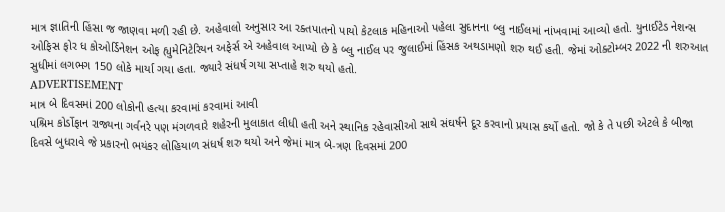માત્ર જ્ઞાતિની હિંસા જ જાણવા મળી રહી છે. અહેવાલો અનુસાર આ રક્તપાતનો પાયો કેટલાક મહિનાઓ પહેલા સુદાનના બ્લુ નાઈલમાં નાંખવામાં આવ્યો હતો. યુનાઈટેડ નેશન્સ ઓફિસ ફોર ધ કોઓર્ડિનેશન ઓફ હ્યુમેનિટેરિયન અફેર્સ એ અહેવાલ આપ્યો છે કે બ્લુ નાઈલ પર જુલાઈમાં હિંસક અથડામણો શરુ થઈ હતી. જેમાં ઓક્ટોમ્બર 2022 ની શરુઆત સુધીમાં લગભગ 150 લોકે માર્યા ગયા હતા. જ્યારે સંધર્ષ ગયા સપ્તાહે શરુ થયો હતો.
ADVERTISEMENT
માત્ર બે દિવસમાં 200 લોકોની હત્યા કરવામાં કરવામાં આવી
પશ્રિમ કોર્ડોફાન રાજ્યના ગર્વનરે પણ મંગળવારે શહેરની મુલાકાત લીધી હતી અને સ્થાનિક રહેવાસીઓ સાથે સંઘર્ષને દૂર કરવાનો પ્રયાસ કર્યો હતો. જો કે તે પછી એટલે કે બીજા દિવસે બુધરાવે જે પ્રકારનો ભયંકર લોહિયાળ સંધર્ષ શરુ થયો અને જેમાં માત્ર બે-ત્રણ દિવસમાં 200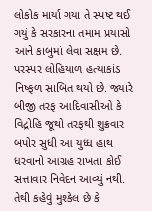લોકોક માર્યા ગયા તે સ્પષ્ટ થઈ ગયું કે સરકારના તમામ પ્રયાસો આને કાબુમાં લેવા સક્ષમ છે. પરસ્પર લોહિયાળ હત્યાકાંડ નિષ્ફળ સાબિત થયો છે. જ્યારે બીજી તરફ આદિવાસીઓ કે વિદ્રોહિ જૂથો તરફથી શુક્રવાર બપોર સુધી આ યુધ્ધ હાથ ધરવાનો આગ્રહ રાખતા કોઈ સત્તાવાર નિવેદન આવ્યું નથી. તેથી કહેવું મુશ્કેલ છે કે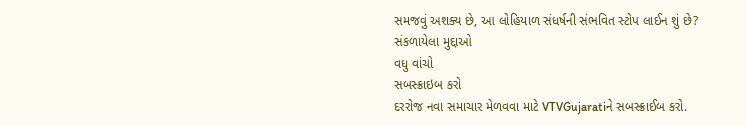સમજવું અશક્ય છે, આ લોહિયાળ સંધર્ષની સંભવિત સ્ટોપ લાઈન શું છે?
સંકળાયેલા મુદ્દાઓ
વધુ વાંચો
સબસ્ક્રાઇબ કરો
દરરોજ નવા સમાચાર મેળવવા માટે VTVGujaratiને સબસ્ક્રાઈબ કરો.